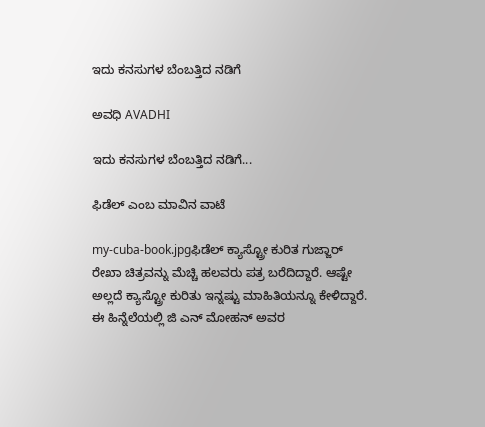ಇದು ಕನಸುಗಳ ಬೆಂಬತ್ತಿದ ನಡಿಗೆ‍

ಅವಧಿ AVADHI

ಇದು ಕನಸುಗಳ ಬೆಂಬತ್ತಿದ ನಡಿಗೆ...

ಫಿಡೆಲ್ ಎಂಬ ಮಾವಿನ ವಾಟೆ

my-cuba-book.jpgಫಿಡೆಲ್ ಕ್ಯಾಸ್ಟ್ರೋ ಕುರಿತ ಗುಜ್ಜಾರ್ ರೇಖಾ ಚಿತ್ರವನ್ನು ಮೆಚ್ಚಿ ಹಲವರು ಪತ್ರ ಬರೆದಿದ್ದಾರೆ. ಆಷ್ಟೇ ಅಲ್ಲದೆ ಕ್ಯಾಸ್ಟ್ರೋ ಕುರಿತು ಇನ್ನಷ್ಟು ಮಾಹಿತಿಯನ್ನೂ ಕೇಳಿದ್ದಾರೆ. ಈ ಹಿನ್ನೆಲೆಯಲ್ಲಿ ಜಿ ಎನ್ ಮೋಹನ್ ಅವರ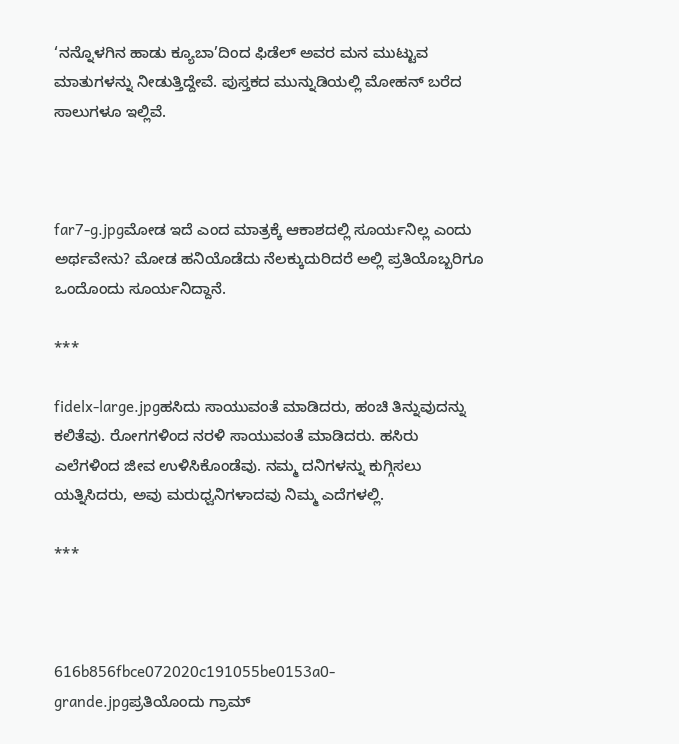‘ನನ್ನೊಳಗಿನ ಹಾಡು ಕ್ಯೂಬಾ’ದಿಂದ ಫಿಡೆಲ್ ಅವರ ಮನ ಮುಟ್ಟುವ ಮಾತುಗಳನ್ನು ನೀಡುತ್ತಿದ್ದೇವೆ. ಪುಸ್ತಕದ ಮುನ್ನುಡಿಯಲ್ಲಿ ಮೋಹನ್ ಬರೆದ ಸಾಲುಗಳೂ ಇಲ್ಲಿವೆ.



far7-g.jpgಮೋಡ ಇದೆ ಎಂದ ಮಾತ್ರಕ್ಕೆ ಆಕಾಶದಲ್ಲಿ ಸೂರ್ಯನಿಲ್ಲ ಎಂದು ಅರ್ಥವೇನು? ಮೋಡ ಹನಿಯೊಡೆದು ನೆಲಕ್ಕುದುರಿದರೆ ಅಲ್ಲಿ ಪ್ರತಿಯೊಬ್ಬರಿಗೂ ಒಂದೊಂದು ಸೂರ್ಯನಿದ್ದಾನೆ.

***

fidelx-large.jpgಹಸಿದು ಸಾಯುವಂತೆ ಮಾಡಿದರು, ಹಂಚಿ ತಿನ್ನುವುದನ್ನು ಕಲಿತೆವು. ರೋಗಗಳಿಂದ ನರಳಿ ಸಾಯುವಂತೆ ಮಾಡಿದರು. ಹಸಿರು ಎಲೆಗಳಿಂದ ಜೀವ ಉಳಿಸಿಕೊಂಡೆವು. ನಮ್ಮ ದನಿಗಳನ್ನು ಕುಗ್ಗಿಸಲು ಯತ್ನಿಸಿದರು, ಅವು ಮರುಧ್ವನಿಗಳಾದವು ನಿಮ್ಮ ಎದೆಗಳಲ್ಲಿ.

***



616b856fbce072020c191055be0153a0-grande.jpgಪ್ರತಿಯೊಂದು ಗ್ರಾಮ್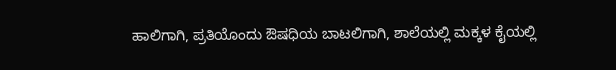ಹಾಲಿಗಾಗಿ, ಪ್ರತಿಯೊಂದು ಔಷಧಿಯ ಬಾಟಲಿಗಾಗಿ, ಶಾಲೆಯಲ್ಲಿ ಮಕ್ಕಳ ಕೈಯಲ್ಲಿ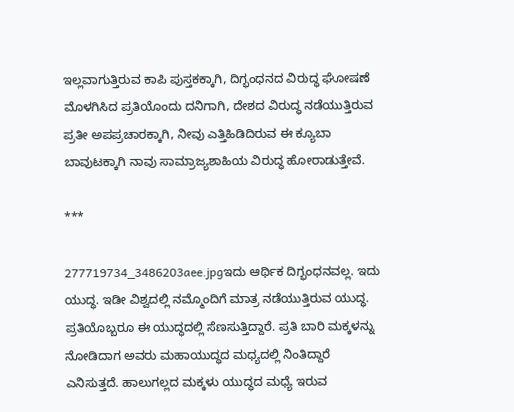ಇಲ್ಲವಾಗುತ್ತಿರುವ ಕಾಪಿ ಪುಸ್ತಕಕ್ಕಾಗಿ, ದಿಗ್ಭಂಧನದ ವಿರುದ್ಧ ಘೋಷಣೆ ಮೊಳಗಿಸಿದ ಪ್ರತಿಯೊಂದು ದನಿಗಾಗಿ, ದೇಶದ ವಿರುದ್ಧ ನಡೆಯುತ್ತಿರುವ ಪ್ರತೀ ಅಪಪ್ರಚಾರಕ್ಕಾಗಿ, ನೀವು ಎತ್ತಿಹಿಡಿದಿರುವ ಈ ಕ್ಯೂಬಾ ಬಾವುಟಕ್ಕಾಗಿ ನಾವು ಸಾಮ್ರಾಜ್ಯಶಾಹಿಯ ವಿರುದ್ಧ ಹೋರಾಡುತ್ತೇವೆ.

***

277719734_3486203aee.jpgಇದು ಆರ್ಥಿಕ ದಿಗ್ಭಂಧನವಲ್ಲ. ಇದು ಯುದ್ಧ. ಇಡೀ ವಿಶ್ವದಲ್ಲಿ ನಮ್ಮೊಂದಿಗೆ ಮಾತ್ರ ನಡೆಯುತ್ತಿರುವ ಯುದ್ಧ. ಪ್ರತಿಯೊಬ್ಬರೂ ಈ ಯುದ್ಧದಲ್ಲಿ ಸೆಣಸುತ್ತಿದ್ದಾರೆ. ಪ್ರತಿ ಬಾರಿ ಮಕ್ಕಳನ್ನು ನೋಡಿದಾಗ ಅವರು ಮಹಾಯುದ್ಧದ ಮಧ್ಯದಲ್ಲಿ ನಿಂತಿದ್ದಾರೆ ಎನಿಸುತ್ತದೆ. ಹಾಲುಗಲ್ಲದ ಮಕ್ಕಳು ಯುದ್ಧದ ಮಧ್ಯೆ ಇರುವ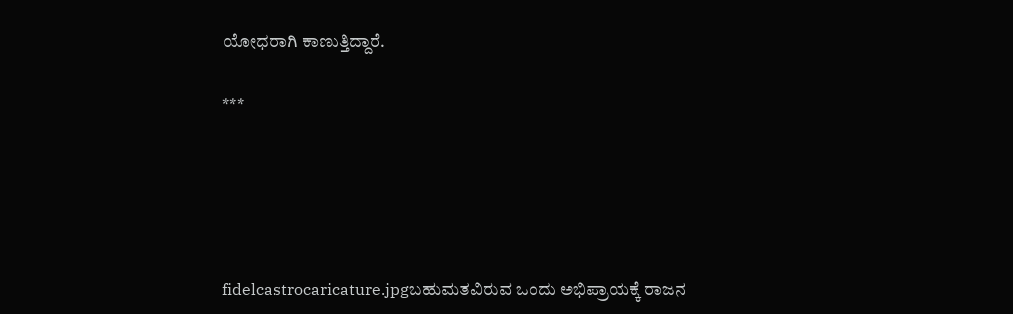ಯೋಧರಾಗಿ ಕಾಣುತ್ತಿದ್ದಾರೆ.

***





fidelcastrocaricature.jpgಬಹುಮತವಿರುವ ಒಂದು ಅಭಿಪ್ರಾಯಕ್ಕೆ ರಾಜನ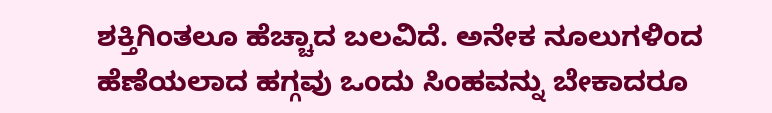ಶಕ್ತಿಗಿಂತಲೂ ಹೆಚ್ಚಾದ ಬಲವಿದೆ. ಅನೇಕ ನೂಲುಗಳಿಂದ ಹೆಣೆಯಲಾದ ಹಗ್ಗವು ಒಂದು ಸಿಂಹವನ್ನು ಬೇಕಾದರೂ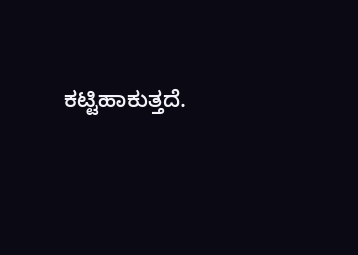ಕಟ್ಟಿಹಾಕುತ್ತದೆ.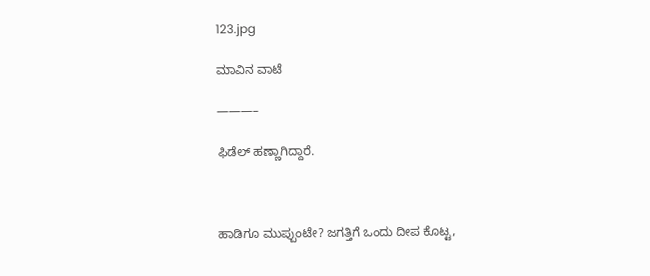123.jpg

ಮಾವಿನ ವಾಟೆ

———–

ಫಿಡೆಲ್ ಹಣ್ಣಾಗಿದ್ದಾರೆ.



ಹಾಡಿಗೂ ಮುಪ್ಪುಂಟೇ? ಜಗತ್ತಿಗೆ ಒಂದು ದೀಪ ಕೊಟ್ಟ,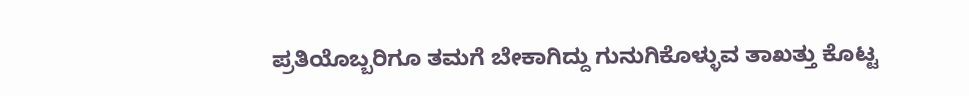ಪ್ರತಿಯೊಬ್ಬರಿಗೂ ತಮಗೆ ಬೇಕಾಗಿದ್ದು ಗುನುಗಿಕೊಳ್ಳುವ ತಾಖತ್ತು ಕೊಟ್ಟ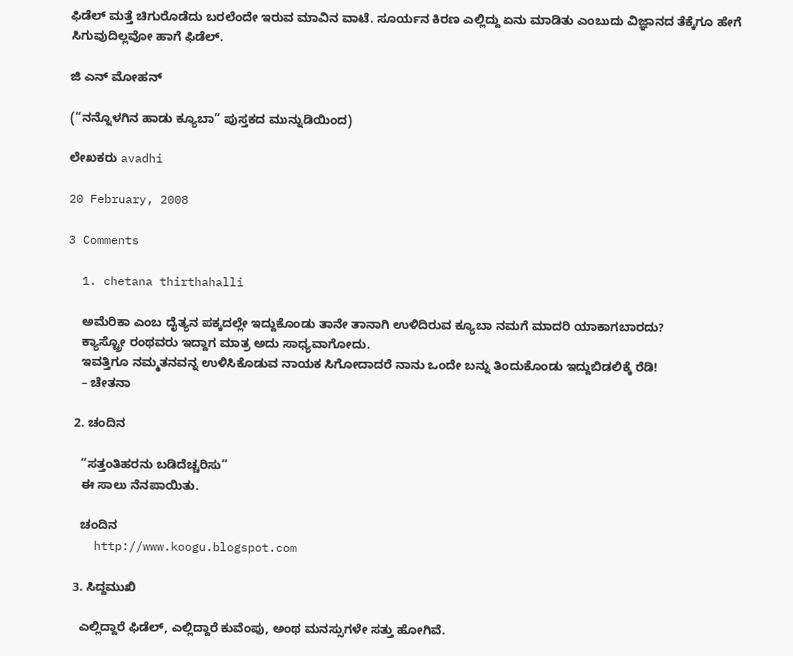ಫಿಡೆಲ್ ಮತ್ತೆ ಚಿಗುರೊಡೆದು ಬರಲೆಂದೇ ಇರುವ ಮಾವಿನ ವಾಟೆ. ಸೂರ್ಯನ ಕಿರಣ ಎಲ್ಲಿದ್ದು ಏನು ಮಾಡಿತು ಎಂಬುದು ವಿಜ್ಞಾನದ ತೆಕ್ಕೆಗೂ ಹೇಗೆ ಸಿಗುವುದಿಲ್ಲವೋ ಹಾಗೆ ಫಿಡೆಲ್.

ಜಿ ಎನ್ ಮೋಹನ್

(“ನನ್ನೊಳಗಿನ ಹಾಡು ಕ್ಯೂಬಾ” ಪುಸ್ತಕದ ಮುನ್ನುಡಿಯಿಂದ)

ಲೇಖಕರು avadhi

20 February, 2008

3 Comments

  1. chetana thirthahalli

    ಅಮೆರಿಕಾ ಎಂಬ ದೈತ್ಯನ ಪಕ್ಕದಲ್ಲೇ ಇದ್ದುಕೊಂಡು ತಾನೇ ತಾನಾಗಿ ಉಳಿದಿರುವ ಕ್ಯೂಬಾ ನಮಗೆ ಮಾದರಿ ಯಾಕಾಗಬಾರದು?
    ಕ್ಯಾಸ್ಟ್ರೋ ರಂಥವರು ಇದ್ದಾಗ ಮಾತ್ರ ಅದು ಸಾಧ್ಯವಾಗೋದು.
    ಇವತ್ತಿಗೂ ನಮ್ಮತನವನ್ನ ಉಳಿಸಿಕೊಡುವ ನಾಯಕ ಸಿಗೋದಾದರೆ ನಾನು ಒಂದೇ ಬನ್ನು ತಿಂದುಕೊಂಡು ಇದ್ದುಬಿಡಲಿಕ್ಕೆ ರೆಡಿ!
    – ಚೇತನಾ

  2. ಚಂದಿನ

    “ಸತ್ತಂತಿಹರನು ಬಡಿದೆಚ್ಚರಿಸು”
    ಈ ಸಾಲು ನೆನಪಾಯಿತು.

    ಚಂದಿನ
    http://www.koogu.blogspot.com

  3. ಸಿದ್ದಮುಖಿ

    ಎಲ್ಲಿದ್ದಾರೆ ಫಿಡೆಲ್, ಎಲ್ಲಿದ್ದಾರೆ ಕುವೆಂಪು, ಅಂಥ ಮನಸ್ಸುಗಳೇ ಸತ್ತು ಹೋಗಿವೆ.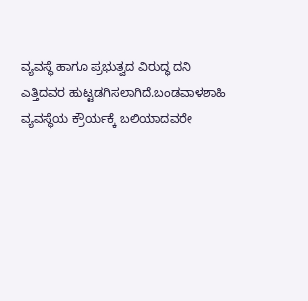ವ್ಯವಸ್ಥೆ ಹಾಗೂ ಪ್ರಭುತ್ವದ ವಿರುದ್ಧ ದನಿ ಎತ್ತಿದವರ ಹುಟ್ಟಡಗಿಸಲಾಗಿದೆ.ಬಂಡವಾಳಶಾಹಿ ವ್ಯವಸ್ಥೆಯ ಕ್ರೌರ್ಯಕ್ಕೆ ಬಲಿಯಾದವರೇ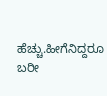ಹೆಚ್ಚು.ಹೀಗೆನಿದ್ದರೂ ಬರೀ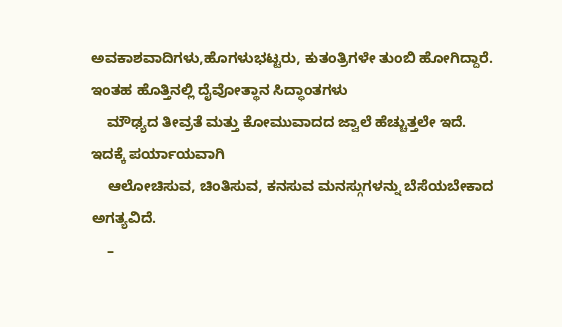ಅವಕಾಶವಾದಿಗಳು,ಹೊಗಳುಭಟ್ಟರು, ಕುತಂತ್ರಿಗಳೇ ತುಂಬಿ ಹೋಗಿದ್ದಾರೆ. ಇಂತಹ ಹೊತ್ತಿನಲ್ಲಿ ದೈವೋತ್ಥಾನ ಸಿದ್ಧಾಂತಗಳು
    ಮೌಢ್ಯದ ತೀವ್ರತೆ ಮತ್ತು ಕೋಮುವಾದದ ಜ್ವಾಲೆ ಹೆಚ್ಚುತ್ತಲೇ ಇದೆ. ಇದಕ್ಕೆ ಪರ್ಯಾಯವಾಗಿ
    ಆಲೋಚಿಸುವ, ಚಿಂತಿಸುವ, ಕನಸುವ ಮನಸ್ಗುಗಳನ್ನು ಬೆಸೆಯಬೇಕಾದ ಅಗತ್ಯವಿದೆ.
    –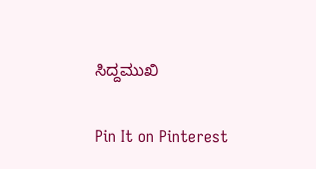ಸಿದ್ದಮುಖಿ

Pin It on Pinterest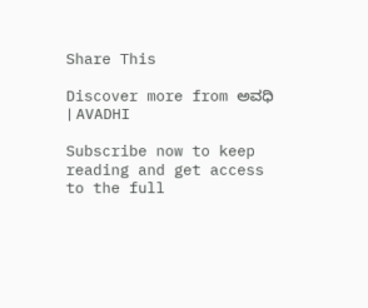Share This

Discover more from ಅವಧಿ । AVADHI

Subscribe now to keep reading and get access to the full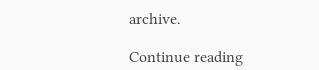archive.

Continue reading